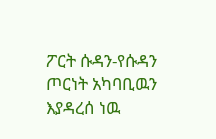ፖርት ሱዳን-የሱዳን ጦርነት አካባቢዉን እያዳረሰ ነዉ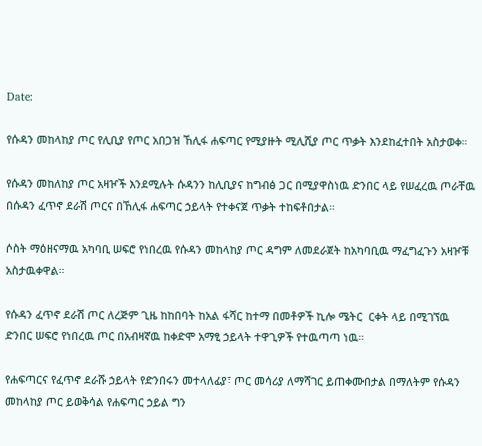Date:

የሱዳን መከላከያ ጦር የሊቢያ የጦር አበጋዝ ኸሊፋ ሐፍጣር የሚያዙት ሚሊሺያ ጦር ጥቃት እንደከፈተበት አስታወቀ።

የሱዳን መከለከያ ጦር አዛዦች እንደሚሉት ሱዳንን ከሊቢያና ከግብፅ ጋር በሚያዋስነዉ ድንበር ላይ የሠፈረዉ ጦራቸዉ በሱዳን ፈጥኖ ደራሽ ጦርና በኸሊፋ ሐፍጣር ኃይላት የተቀናጀ ጥቃት ተከፍቶበታል።

ሶስት ማዕዘናማዉ አካባቢ ሠፍሮ የነበረዉ የሱዳን መከላከያ ጦር ዳግም ለመደራጀት ከአካባቢዉ ማፈግፈጉን አዛዦቹ አስታዉቀዋል።

የሱዳን ፈጥኖ ደራሽ ጦር ለረጅም ጊዜ ከከበባት ከአል ፋሻር ከተማ በመቶዎች ኪሎ ሜትር  ርቀት ላይ በሚገኘዉ ድንበር ሠፍሮ የነበረዉ ጦር በአብዛኛዉ ከቀድሞ አማፂ ኃይላት ተዋጊዎች የተዉጣጣ ነዉ።

የሐፍጣርና የፈጥኖ ደራሹ ኃይላት የድንበሩን መተላለፊያ፣ ጦር መሳሪያ ለማሻገር ይጠቀሙበታል በማለትም የሱዳን መከላከያ ጦር ይወቅሳል የሐፍጣር ኃይል ግን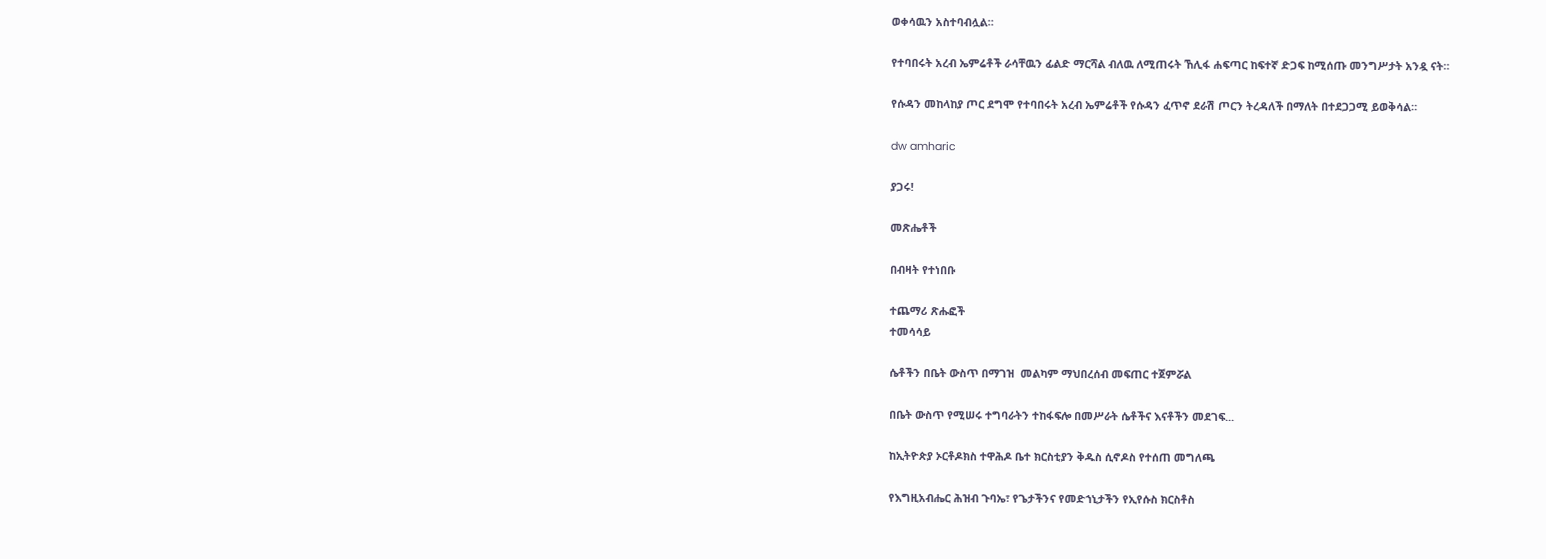ወቀሳዉን አስተባብሏል።

የተባበሩት አረብ ኤምሬቶች ራሳቸዉን ፊልድ ማርሻል ብለዉ ለሚጠሩት ኸሊፋ ሐፍጣር ከፍተኛ ድጋፍ ከሚሰጡ መንግሥታት አንዷ ናት።

የሱዳን መከላከያ ጦር ደግሞ የተባበሩት አረብ ኤምሬቶች የሱዳን ፈጥኖ ደራሽ ጦርን ትረዳለች በማለት በተደጋጋሚ ይወቅሳል።

dw amharic

ያጋሩ!

መጽሔቶች

በብዛት የተነበቡ

ተጨማሪ ጽሑፎች
ተመሳሳይ

ሴቶችን በቤት ውስጥ በማገዝ  መልካም ማህበረሰብ መፍጠር ተጀምሯል

በቤት ውስጥ የሚሠሩ ተግባራትን ተከፋፍሎ በመሥራት ሴቶችና እናቶችን መደገፍ...

ከኢትዮጵያ ኦርቶዶክስ ተዋሕዶ ቤተ ክርስቲያን ቅዱስ ሲኖዶስ የተሰጠ መግለጫ

የእግዚአብሔር ሕዝብ ጉባኤ፣ የጌታችንና የመድኀኒታችን የኢየሱስ ክርስቶስ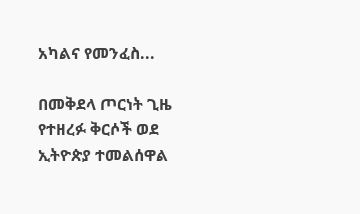አካልና የመንፈስ...

በመቅደላ ጦርነት ጊዜ የተዘረፉ ቅርሶች ወደ ኢትዮጵያ ተመልሰዋል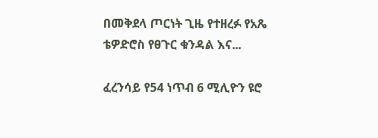በመቅደላ ጦርነት ጊዜ የተዘረፉ የአጼ ቴዎድሮስ የፀጉር ቁንዳል እና...

ፈረንሳይ የ54 ነጥብ 6 ሚሊዮን ዩሮ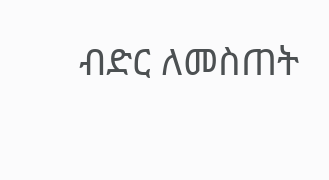ብድር ለመስጠት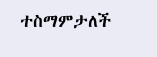ተስማምታለች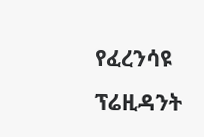የፈረንሳዩ ፕሬዚዳንት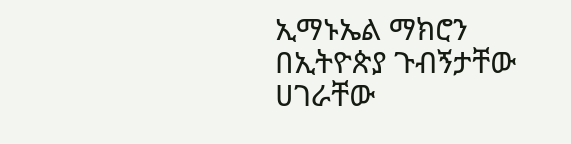ኢማኑኤል ማክሮን በኢትዮጵያ ጉብኝታቸው ሀገራቸው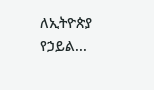ለኢትዮጵያ የኃይል...